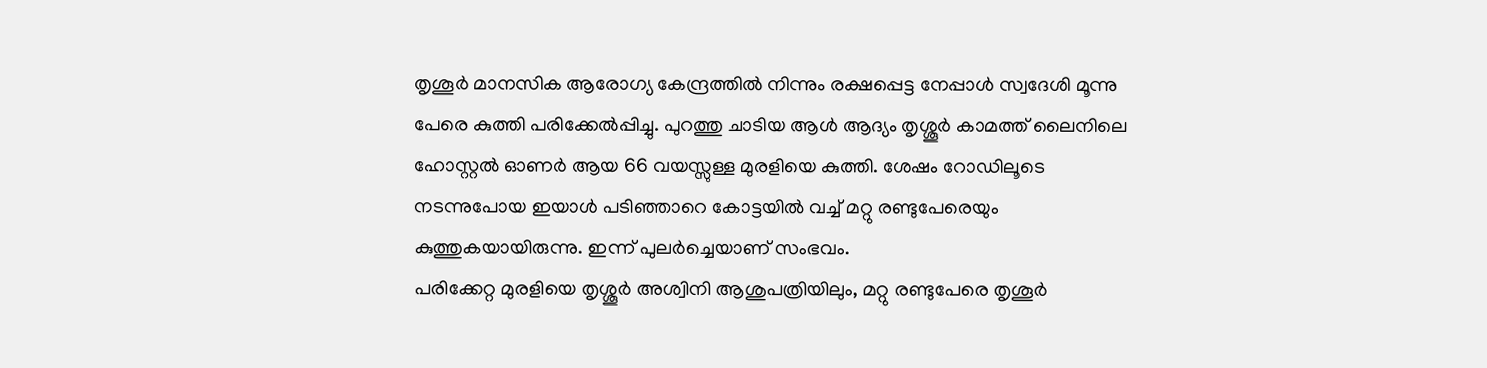തൃശൂർ മാനസിക ആരോഗ്യ കേന്ദ്രത്തിൽ നിന്നും രക്ഷപ്പെട്ട നേപ്പാൾ സ്വദേശി മൂന്നു പേരെ കുത്തി പരിക്കേൽപ്പിച്ചു. പുറത്തു ചാടിയ ആൾ ആദ്യം തൃശ്ശൂർ കാമത്ത് ലൈനിലെ ഹോസ്റ്റൽ ഓണർ ആയ 66 വയസ്സുള്ള മുരളിയെ കുത്തി. ശേഷം റോഡിലൂടെ നടന്നുപോയ ഇയാൾ പടിഞ്ഞാറെ കോട്ടയിൽ വച്ച് മറ്റു രണ്ടുപേരെയും കുത്തുകയായിരുന്നു. ഇന്ന് പുലർച്ചെയാണ് സംഭവം.
പരിക്കേറ്റ മുരളിയെ തൃശ്ശൂർ അശ്വിനി ആശുപത്രിയിലും, മറ്റു രണ്ടുപേരെ തൃശൂർ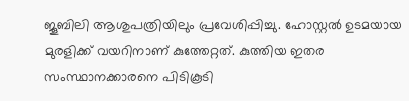ജൂബിലി ആശുപത്രിയിലും പ്രവേശിപ്പിച്ചു. ഹോസ്റ്റൽ ഉടമയായ മുരളിക്ക് വയറിനാണ് കുത്തേറ്റത്. കുത്തിയ ഇതര സംസ്ഥാനക്കാരനെ പിടികൂടി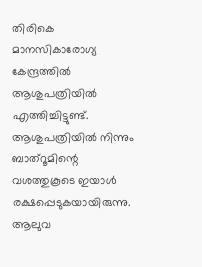തിരികെ മാനസികാരോഗ്യ കേന്ദ്രത്തിൽ ആശുപത്രിയിൽ എത്തിച്ചിട്ടുണ്ട്.
ആശുപത്രിയിൽ നിന്നും ബാത്റൂമിന്റെ വശത്തുകൂടെ ഇയാൾ രക്ഷപ്പെടുകയായിരുന്നു. ആലുവ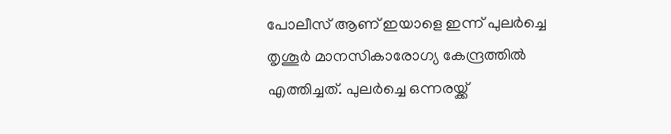പോലീസ് ആണ് ഇയാളെ ഇന്ന് പുലർച്ചെ തൃശൂർ മാനസികാരോഗ്യ കേന്ദ്രത്തിൽ എത്തിച്ചത്. പുലർച്ചെ ഒന്നരയ്ക്ക്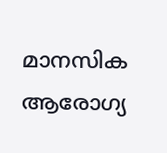മാനസിക ആരോഗ്യ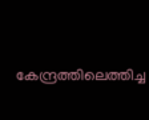കേന്ദ്രത്തിലെത്തിച്ച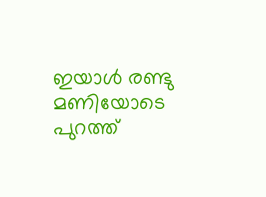ഇയാൾ രണ്ടു മണിയോടെ പുറത്ത്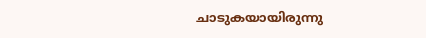ചാടുകയായിരുന്നു